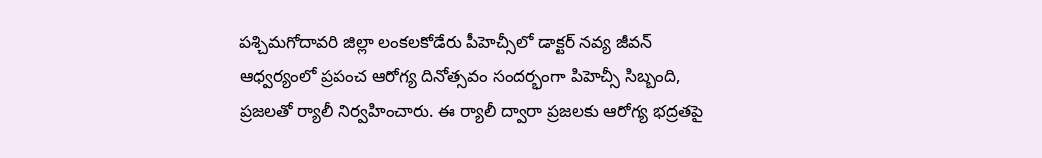పశ్చిమగోదావరి జిల్లా లంకలకోడేరు పీహెచ్సీలో డాక్టర్ నవ్య జీవన్ ఆధ్వర్యంలో ప్రపంచ ఆరోగ్య దినోత్సవం సందర్భంగా పిహెచ్సీ సిబ్బంది, ప్రజలతో ర్యాలీ నిర్వహించారు. ఈ ర్యాలీ ద్వారా ప్రజలకు ఆరోగ్య భద్రతపై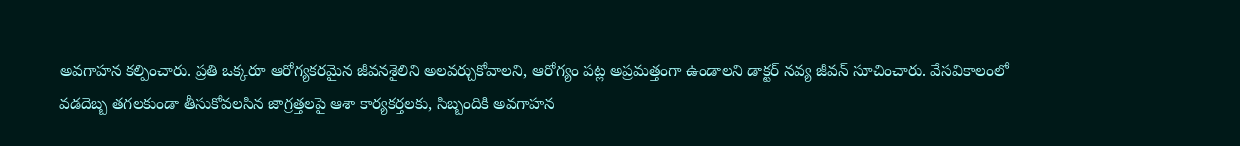అవగాహన కల్పించారు. ప్రతి ఒక్కరూ ఆరోగ్యకరమైన జీవనశైలిని అలవర్చుకోవాలని, ఆరోగ్యం పట్ల అప్రమత్తంగా ఉండాలని డాక్టర్ నవ్య జీవన్ సూచించారు. వేసవికాలంలో వడదెబ్బ తగలకుండా తీసుకోవలసిన జాగ్రత్తలపై ఆశా కార్యకర్తలకు, సిబ్బందికి అవగాహన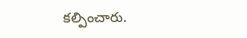కల్పించారు.